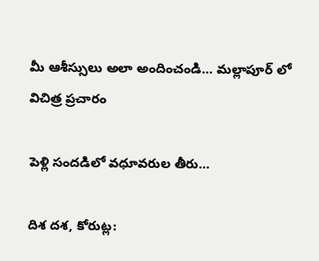మీ ఆశీస్సులు అలా అందించండి… మల్లాపూర్ లో విచిత్ర ప్రచారం

పెళ్లి సందడిలో వధూవరుల తీరు…

దిశ దశ, కోరుట్ల: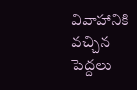వివాహానికి వచ్చిన పెద్దలు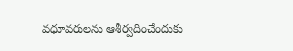వధూవరులను ఆశీర్వదించేందుకు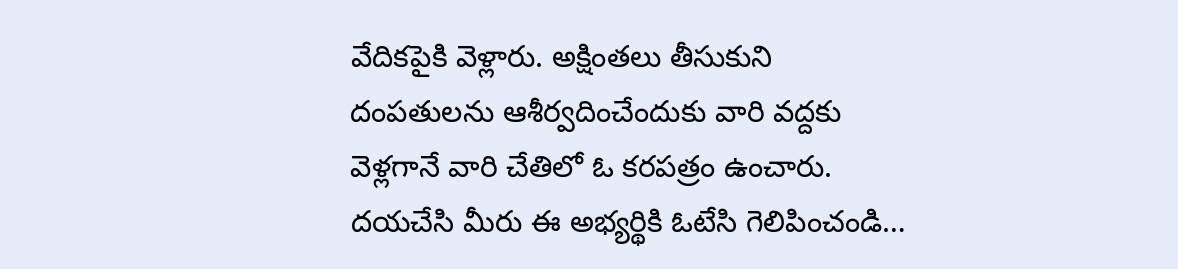వేదికపైకి వెళ్లారు. అక్షింతలు తీసుకుని దంపతులను ఆశీర్వదించేందుకు వారి వద్దకు వెళ్లగానే వారి చేతిలో ఓ కరపత్రం ఉంచారు. దయచేసి మీరు ఈ అభ్యర్థికి ఓటేసి గెలిపించండి…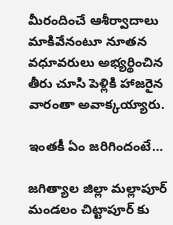మీరందించే ఆశీర్వాదాలు మాకివేనంటూ నూతన వధూవరులు అభ్యర్థించిన తీరు చూసి పెళ్లికి హాజరైన వారంతా అవాక్కయ్యారు.

ఇంతకీ ఏం జరిగిందంటే…

జగిత్యాల జిల్లా మల్లాపూర్ మండలం చిట్టాపూర్ కు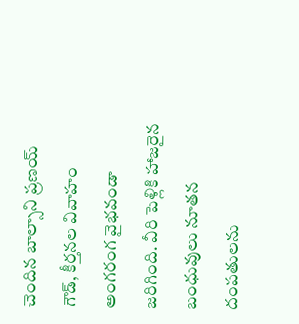చెందిన బాల్సాని ప్రణయ్ గౌడ్, కీర్తనల వివాహం అంగరంగ వైభవండా జరిగింది. వీరి పెళ్లికి హాజరైన బంధువులు నూతన దంపతులను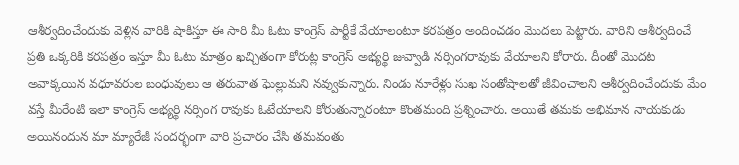ఆశీర్వదించేందుకు వెళ్లిన వారికి షాకిస్తూ ఈ సారి మీ ఓటు కాంగ్రెస్ పార్టీకే వేయాలంటూ కరపత్రం అందించడం మొదలు పెట్టారు. వారిని ఆశీర్వదించే ప్రతి ఒక్కరికి కరపత్రం ఇస్తూ మీ ఓటు మాత్రం ఖచ్చితంగా కోరుట్ల కాంగ్రెస్ అభ్యర్థి జువ్వాడి నర్సింగరావుకు వేయాలని కోరారు. దీంతో మొదట అవాక్కయిన వధూవరుల బంధువులు ఆ తరువాత ఘెల్లుమని నవ్వుకున్నారు. నిండు నూరేళ్లు సుఖ సంతోషాలతో జీవించాలని ఆశీర్వదించేందుకు మేం వస్తే మీరేంటి ఇలా కాంగ్రెస్ అభ్యర్థి నర్సింగ రావుకు ఓటేయాలని కోరుతున్నారంటూ కొంతమంది ప్రశ్నించారు. అయితే తమకు అభిమాన నాయకుడు అయినందున మా మ్యారేజీ సందర్భంగా వారి ప్రచారం చేసి తమవంతు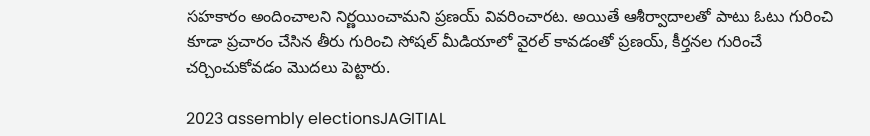సహకారం అందించాలని నిర్ణయించామని ప్రణయ్ వివరించారట. అయితే ఆశీర్వాదాలతో పాటు ఓటు గురించి కూడా ప్రచారం చేసిన తీరు గురించి సోషల్ మీడియాలో వైరల్ కావడంతో ప్రణయ్, కీర్తనల గురించే చర్చించుకోవడం మొదలు పెట్టారు.

2023 assembly electionsJAGITIAL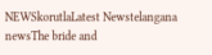NEWSkorutlaLatest Newstelangana newsThe bride and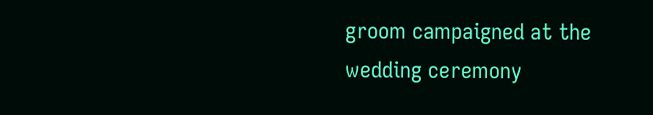groom campaigned at the wedding ceremony